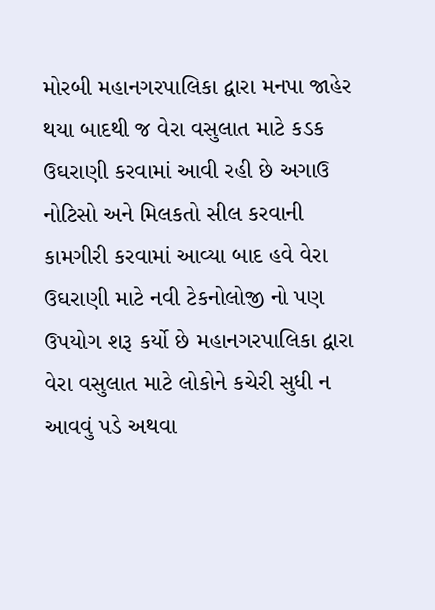મોરબી મહાનગરપાલિકા દ્વારા મનપા જાહેર થયા બાદથી જ વેરા વસુલાત માટે કડક ઉઘરાણી કરવામાં આવી રહી છે અગાઉ નોટિસો અને મિલકતો સીલ કરવાની કામગીરી કરવામાં આવ્યા બાદ હવે વેરા ઉઘરાણી માટે નવી ટેકનોલોજી નો પણ ઉપયોગ શરૂ કર્યો છે મહાનગરપાલિકા દ્વારા વેરા વસુલાત માટે લોકોને કચેરી સુધી ન આવવું પડે અથવા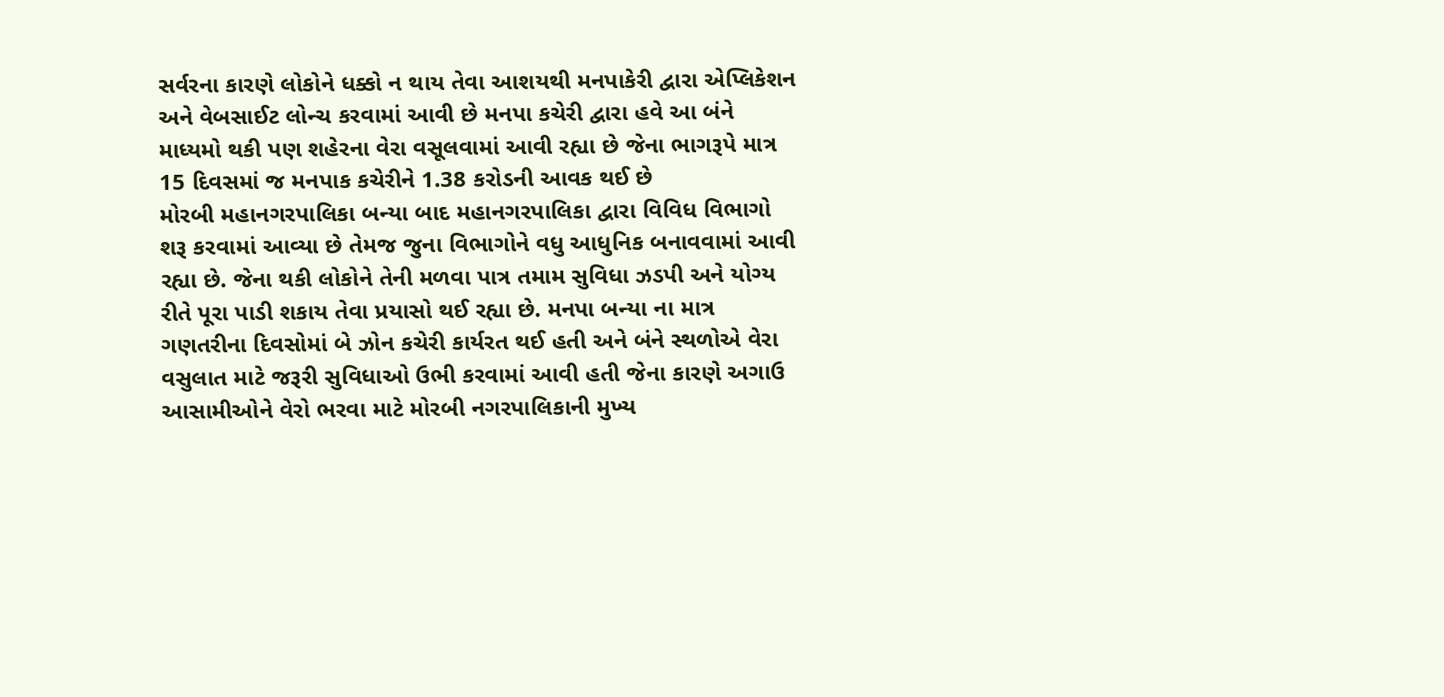સર્વરના કારણે લોકોને ધક્કો ન થાય તેવા આશયથી મનપાકેરી દ્વારા એપ્લિકેશન અને વેબસાઈટ લોન્ચ કરવામાં આવી છે મનપા કચેરી દ્વારા હવે આ બંને માધ્યમો થકી પણ શહેરના વેરા વસૂલવામાં આવી રહ્યા છે જેના ભાગરૂપે માત્ર 15 દિવસમાં જ મનપાક કચેરીને 1.38 કરોડની આવક થઈ છે
મોરબી મહાનગરપાલિકા બન્યા બાદ મહાનગરપાલિકા દ્વારા વિવિધ વિભાગો શરૂ કરવામાં આવ્યા છે તેમજ જુના વિભાગોને વધુ આધુનિક બનાવવામાં આવી રહ્યા છે. જેના થકી લોકોને તેની મળવા પાત્ર તમામ સુવિધા ઝડપી અને યોગ્ય રીતે પૂરા પાડી શકાય તેવા પ્રયાસો થઈ રહ્યા છે. મનપા બન્યા ના માત્ર ગણતરીના દિવસોમાં બે ઝોન કચેરી કાર્યરત થઈ હતી અને બંને સ્થળોએ વેરા વસુલાત માટે જરૂરી સુવિધાઓ ઉભી કરવામાં આવી હતી જેના કારણે અગાઉ આસામીઓને વેરો ભરવા માટે મોરબી નગરપાલિકાની મુખ્ય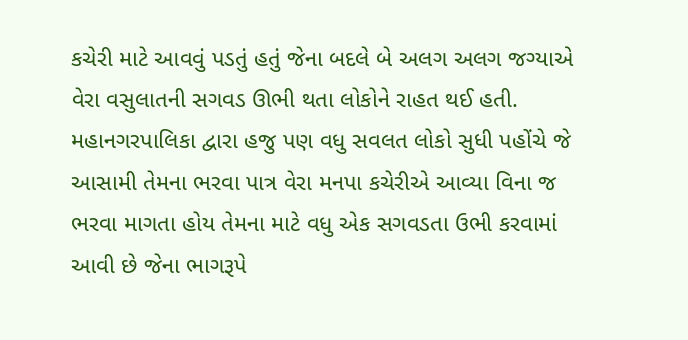કચેરી માટે આવવું પડતું હતું જેના બદલે બે અલગ અલગ જગ્યાએ વેરા વસુલાતની સગવડ ઊભી થતા લોકોને રાહત થઈ હતી. મહાનગરપાલિકા દ્વારા હજુ પણ વધુ સવલત લોકો સુધી પહોંચે જે આસામી તેમના ભરવા પાત્ર વેરા મનપા કચેરીએ આવ્યા વિના જ ભરવા માગતા હોય તેમના માટે વધુ એક સગવડતા ઉભી કરવામાં આવી છે જેના ભાગરૂપે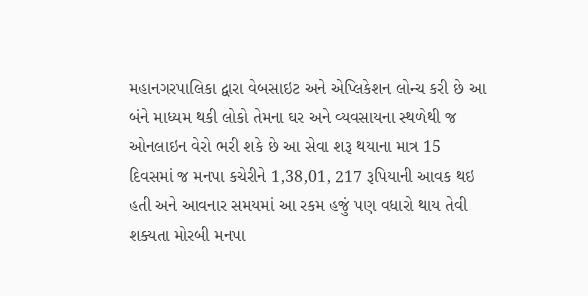મહાનગરપાલિકા દ્વારા વેબસાઇટ અને એપ્લિકેશન લોન્ચ કરી છે આ બંને માધ્યમ થકી લોકો તેમના ઘર અને વ્યવસાયના સ્થળેથી જ ઓનલાઇન વેરો ભરી શકે છે આ સેવા શરૂ થયાના માત્ર 15 દિવસમાં જ મનપા કચેરીને 1,38,01, 217 રૂપિયાની આવક થઇ હતી અને આવનાર સમયમાં આ રકમ હજું પણ વધારો થાય તેવી શક્યતા મોરબી મનપા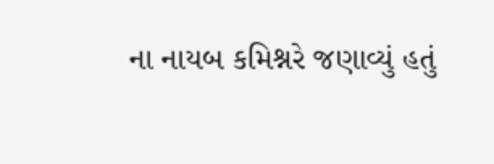ના નાયબ કમિશ્નરે જણાવ્યું હતું